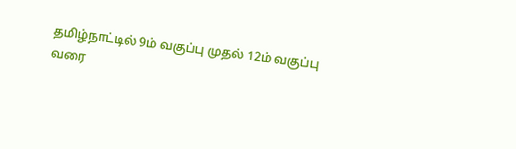தமிழ்நாட்டில் 9ம் வகுப்பு முதல் 12ம் வகுப்பு வரை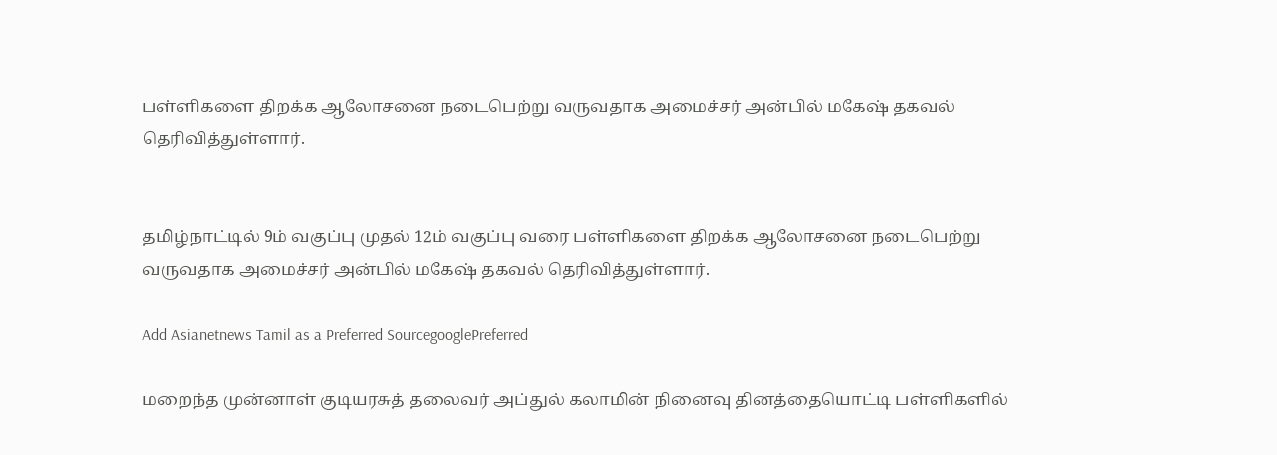பள்ளிகளை திறக்க ஆலோசனை நடைபெற்று வருவதாக அமைச்சர் அன்பில் மகேஷ் தகவல் தெரிவித்துள்ளார்.


தமிழ்நாட்டில் 9ம் வகுப்பு முதல் 12ம் வகுப்பு வரை பள்ளிகளை திறக்க ஆலோசனை நடைபெற்று வருவதாக அமைச்சர் அன்பில் மகேஷ் தகவல் தெரிவித்துள்ளார்.

Add Asianetnews Tamil as a Preferred SourcegooglePreferred

மறைந்த முன்னாள் குடியரசுத் தலைவர் அப்துல் கலாமின் நினைவு தினத்தையொட்டி பள்ளிகளில்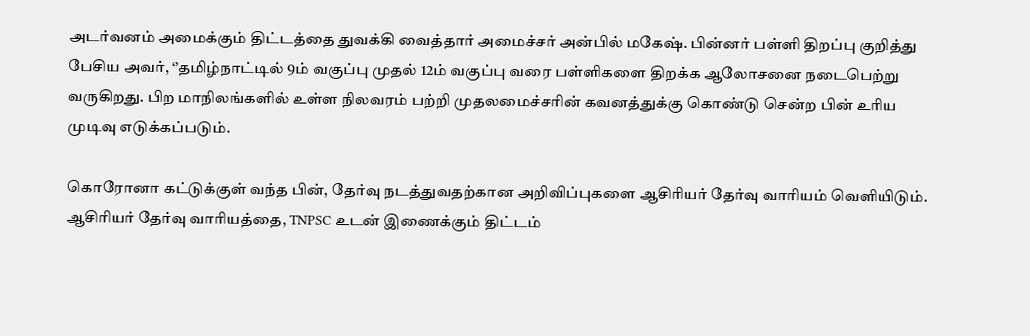அடர்வனம் அமைக்கும் திட்டத்தை துவக்கி வைத்தார் அமைச்சர் அன்பில் மகேஷ். பின்னர் பள்ளி திறப்பு குறித்து பேசிய அவர், ‘’தமிழ்நாட்டில் 9ம் வகுப்பு முதல் 12ம் வகுப்பு வரை பள்ளிகளை திறக்க ஆலோசனை நடைபெற்று வருகிறது. பிற மாநிலங்களில் உள்ள நிலவரம் பற்றி முதலமைச்சரின் கவனத்துக்கு கொண்டு சென்ற பின் உரிய முடிவு எடுக்கப்படும்.

கொரோனா கட்டுக்குள் வந்த பின், தேர்வு நடத்துவதற்கான அறிவிப்புகளை ஆசிரியர் தேர்வு வாரியம் வெளியிடும். ஆசிரியர் தேர்வு வாரியத்தை, TNPSC உடன் இணைக்கும் திட்டம்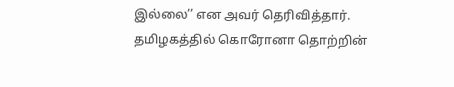இல்லை’’ என அவர் தெரிவித்தார். தமிழகத்தில் கொரோனா தொற்றின்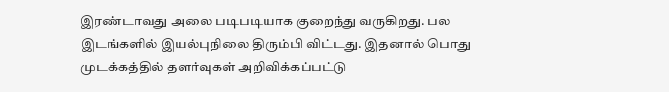இரண்டாவது அலை படிபடியாக குறைந்து வருகிறது. பல இடங்களில் இயல்புநிலை திரும்பி விட்டது. இதனால் பொது முடக்கத்தில் தளர்வுகள் அறிவிக்கப்பட்டு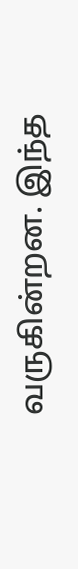வருகின்றன. இந்த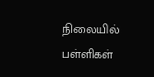நிலையில் பள்ளிகள்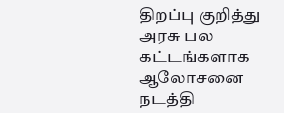திறப்பு குறித்து அரசு பல கட்டங்களாக ஆலோசனை நடத்தி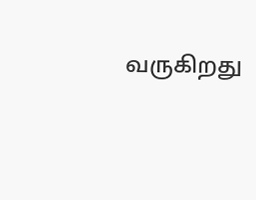வருகிறது